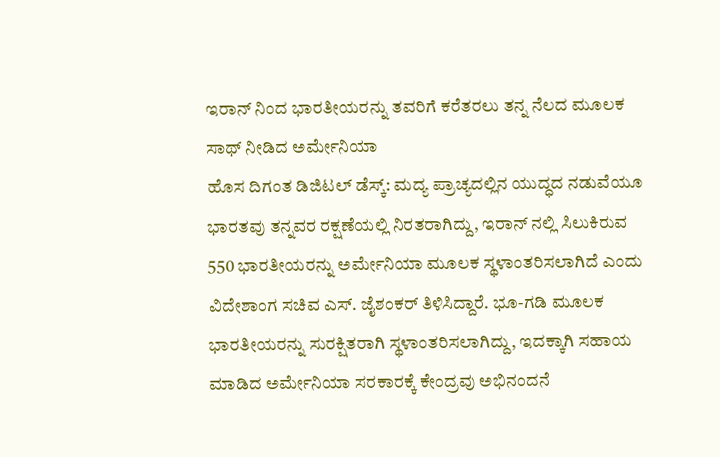ಇರಾನ್ ನಿಂದ ಭಾರತೀಯರನ್ನು ತವರಿಗೆ ಕರೆತರಲು ತನ್ನ ನೆಲದ ಮೂಲಕ ಸಾಥ್ ನೀಡಿದ ಅರ್ಮೇನಿಯಾ
ಹೊಸ ದಿಗಂತ ಡಿಜಿಟಲ್ ಡೆಸ್ಕ್: ಮದ್ಯ ಪ್ರಾಚ್ಯದಲ್ಲಿನ ಯುದ್ಧದ ನಡುವೆಯೂ ಭಾರತವು ತನ್ನವರ ರಕ್ಷಣೆಯಲ್ಲಿ ನಿರತರಾಗಿದ್ದು, ಇರಾನ್ ನಲ್ಲಿ ಸಿಲುಕಿರುವ 550 ಭಾರತೀಯರನ್ನು ಅರ್ಮೇನಿಯಾ ಮೂಲಕ ಸ್ಥಳಾಂತರಿಸಲಾಗಿದೆ ಎಂದು ವಿದೇಶಾಂಗ ಸಚಿವ ಎಸ್. ಜೈಶಂಕರ್ ತಿಳಿಸಿದ್ದಾರೆ. ಭೂ-ಗಡಿ ಮೂಲಕ ಭಾರತೀಯರನ್ನು ಸುರಕ್ಷಿತರಾಗಿ ಸ್ಥಳಾಂತರಿಸಲಾಗಿದ್ದು, ಇದಕ್ಕಾಗಿ ಸಹಾಯ ಮಾಡಿದ ಅರ್ಮೇನಿಯಾ ಸರಕಾರಕ್ಕೆ ಕೇಂದ್ರವು ಅಭಿನಂದನೆ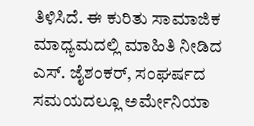ತಿಳಿಸಿದೆ. ಈ ಕುರಿತು ಸಾಮಾಜಿಕ ಮಾಧ್ಯಮದಲ್ಲಿ ಮಾಹಿತಿ ನೀಡಿದ ಎಸ್. ಜೈಶಂಕರ್, ಸಂಘರ್ಷದ ಸಮಯದಲ್ಲೂ ಅರ್ಮೇನಿಯಾ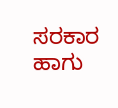ಸರಕಾರ ಹಾಗು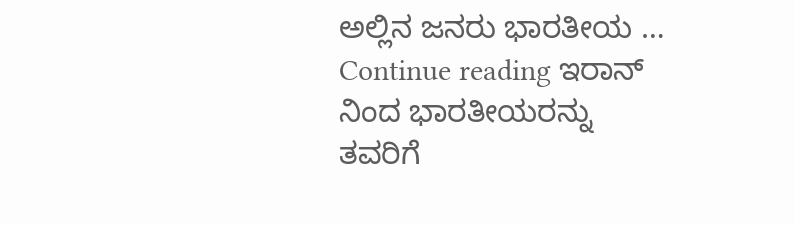ಅಲ್ಲಿನ ಜನರು ಭಾರತೀಯ … Continue reading ಇರಾನ್ ನಿಂದ ಭಾರತೀಯರನ್ನು ತವರಿಗೆ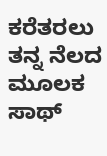ಕರೆತರಲು ತನ್ನ ನೆಲದ ಮೂಲಕ ಸಾಥ್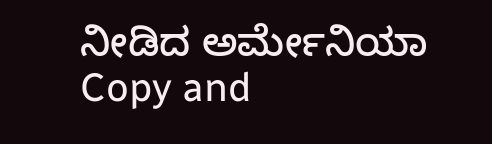ನೀಡಿದ ಅರ್ಮೇನಿಯಾ
Copy and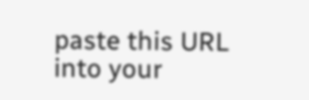paste this URL into your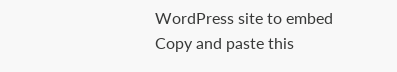WordPress site to embed
Copy and paste this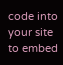code into your site to embed